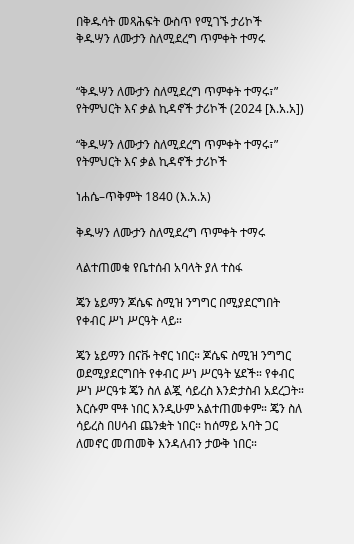በቅዱሳት መጻሕፍት ውስጥ የሚገኙ ታሪኮች
ቅዱሣን ለሙታን ስለሚደረግ ጥምቀት ተማሩ


“ቅዱሣን ለሙታን ስለሚደረግ ጥምቀት ተማሩ፣” የትምህርት እና ቃል ኪዳኖች ታሪኮች (2024 [እ.አ.አ])

“ቅዱሣን ለሙታን ስለሚደረግ ጥምቀት ተማሩ፣” የትምህርት እና ቃል ኪዳኖች ታሪኮች

ነሐሴ–ጥቅምት 1840 (እ.አ.አ)

ቅዱሣን ለሙታን ስለሚደረግ ጥምቀት ተማሩ

ላልተጠመቁ የቤተሰብ አባላት ያለ ተስፋ

ጄን ኔይማን ጆሴፍ ስሚዝ ንግግር በሚያደርግበት የቀብር ሥነ ሥርዓት ላይ።

ጄን ኔይማን በናቩ ትኖር ነበር። ጆሴፍ ስሚዝ ንግግር ወደሚያደርግበት የቀብር ሥነ ሥርዓት ሄደች። የቀብር ሥነ ሥርዓቱ ጄን ስለ ልጇ ሳይረስ እንድታስብ አደረጋት። እርሱም ሞቶ ነበር እንዲሁም አልተጠመቀም። ጄን ስለ ሳይረስ በሀሳብ ጨንቋት ነበር። ከሰማይ አባት ጋር ለመኖር መጠመቅ እንዳለብን ታውቅ ነበር።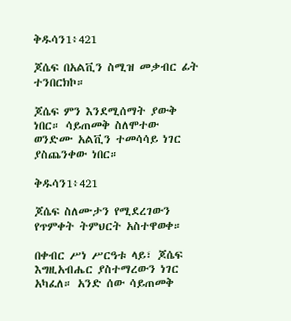ቅዱሳን1፥421

ጆሴፍ በአልቪን ስሚዝ መቃብር ፊት ተንበርክኮ።

ጆሴፍ ምን እንደሚሰማት ያውቅ ነበር። ሳይጠመቅ ስለሞተው ወንድሙ አልቪን ተመሳሳይ ነገር ያስጨንቀው ነበር።

ቅዱሳን1፥421

ጆሴፍ ስለሙታን የሚደረገውን የጥምቀት ትምህርት አስተዋወቀ።

በቀብር ሥነ ሥርዓቱ ላይ፣ ጆሴፍ እግዚአብሔር ያስተማረውን ነገር አካፈለ። አንድ ሰው ሳይጠመቅ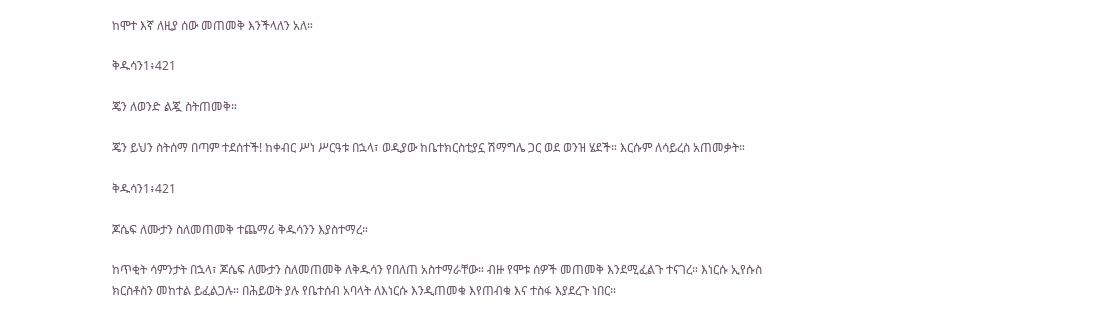ከሞተ እኛ ለዚያ ሰው መጠመቅ እንችላለን አለ።

ቅዱሳን1፥421

ጄን ለወንድ ልጇ ስትጠመቅ።

ጄን ይህን ስትሰማ በጣም ተደሰተች! ከቀብር ሥነ ሥርዓቱ በኋላ፣ ወዲያው ከቤተክርስቲያኗ ሽማግሌ ጋር ወደ ወንዝ ሄደች። እርሱም ለሳይረስ አጠመቃት።

ቅዱሳን1፥421

ጆሴፍ ለሙታን ስለመጠመቅ ተጨማሪ ቅዱሳንን እያስተማረ።

ከጥቂት ሳምንታት በኋላ፣ ጆሴፍ ለሙታን ስለመጠመቅ ለቅዱሳን የበለጠ አስተማራቸው። ብዙ የሞቱ ሰዎች መጠመቅ እንደሚፈልጉ ተናገረ። እነርሱ ኢየሱስ ክርስቶስን መከተል ይፈልጋሉ። በሕይወት ያሉ የቤተሰብ አባላት ለእነርሱ እንዲጠመቁ እየጠብቁ እና ተስፋ እያደረጉ ነበር።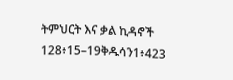ትምህርት እና ቃል ኪዳኖች 128፥15–19ቅዱሳን1፥423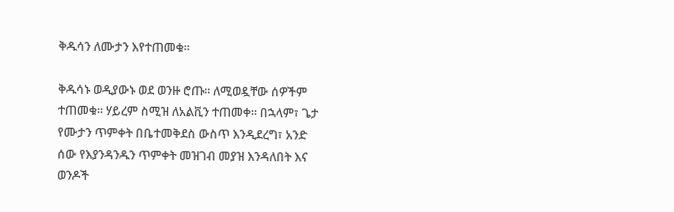ቅዱሳን ለሙታን እየተጠመቁ።

ቅዱሳኑ ወዲያውኑ ወደ ወንዙ ሮጡ። ለሚወዷቸው ሰዎችም ተጠመቁ። ሃይረም ስሚዝ ለአልቪን ተጠመቀ። በኋላም፣ ጌታ የሙታን ጥምቀት በቤተመቅደስ ውስጥ እንዲደረግ፣ አንድ ሰው የእያንዳንዱን ጥምቀት መዝገብ መያዝ እንዳለበት እና ወንዶች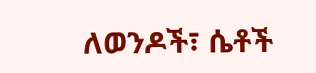ለወንዶች፣ ሴቶች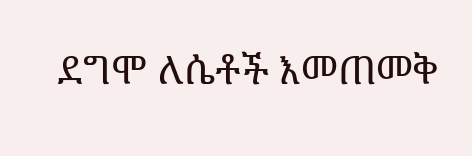ደግሞ ለሴቶች እመጠመቅ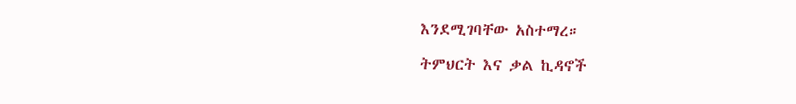እንደሚገባቸው አስተማረ።

ትምህርት እና ቃል ኪዳኖች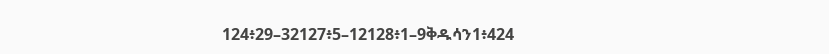124፥29–32127፥5–12128፥1–9ቅዱሳን1፥424